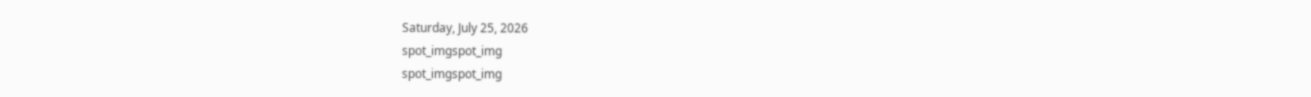Saturday, July 25, 2026
spot_imgspot_img
spot_imgspot_img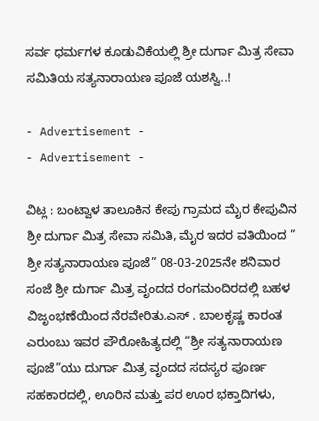ಸರ್ವ ಧರ್ಮಗಳ ಕೂಡುವಿಕೆಯಲ್ಲಿ ಶ್ರೀ ದುರ್ಗಾ ಮಿತ್ರ ಸೇವಾ ಸಮಿತಿಯ ಸತ್ಯನಾರಾಯಣ ಪೂಜೆ ಯಶಸ್ವಿ..!

- Advertisement -
- Advertisement -

ವಿಟ್ಲ : ಬಂಟ್ವಾಳ ತಾಲೂಕಿನ ಕೇಪು ಗ್ರಾಮದ ಮೈರ ಕೇಪುವಿನ ಶ್ರೀ ದುರ್ಗಾ ಮಿತ್ರ ಸೇವಾ ಸಮಿತಿ, ಮೈರ ಇದರ ವತಿಯಿಂದ ” ಶ್ರೀ ಸತ್ಯನಾರಾಯಣ ಪೂಜೆ” 08-03-2025ನೇ ಶನಿವಾರ ಸಂಜೆ ಶ್ರೀ ದುರ್ಗಾ ಮಿತ್ರ ವೃಂದದ ರಂಗಮಂದಿರದಲ್ಲಿ ಬಹಳ ವಿಜೃಂಭಣೆಯಿಂದ ನೆರವೇರಿತು.ಎಸ್ . ಬಾಲಕೃಷ್ಣ ಕಾರಂತ ಎರುಂಬು ಇವರ ಪೌರೋಹಿತ್ಯದಲ್ಲಿ “ಶ್ರೀ ಸತ್ಯನಾರಾಯಣ ಪೂಜೆ”ಯು ದುರ್ಗಾ ಮಿತ್ರ ವೃಂದದ ಸದಸ್ಯರ ಪೂರ್ಣ ಸಹಕಾರದಲ್ಲಿ, ಊರಿನ ಮತ್ತು ಪರ ಊರ ಭಕ್ತಾದಿಗಳು,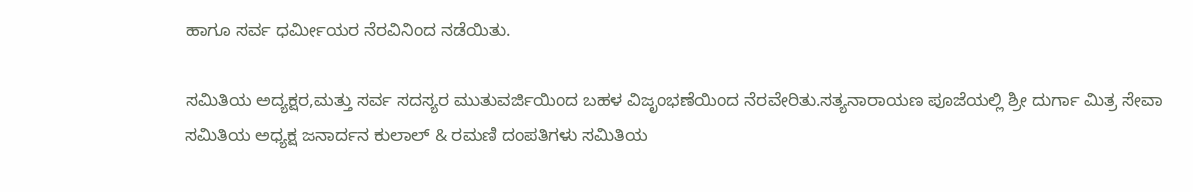ಹಾಗೂ ಸರ್ವ ಧರ್ಮೀಯರ ನೆರವಿನಿಂದ ನಡೆಯಿತು.

ಸಮಿತಿಯ ಅದ್ಯಕ್ಷರ,ಮತ್ತು ಸರ್ವ ಸದಸ್ಯರ ಮುತುವರ್ಜಿಯಿಂದ ಬಹಳ ವಿಜೃಂಭಣೆಯಿಂದ ನೆರವೇರಿತು.ಸತ್ಯನಾರಾಯಣ ಪೂಜೆಯಲ್ಲಿ ಶ್ರೀ ದುರ್ಗಾ ಮಿತ್ರ ಸೇವಾ ಸಮಿತಿಯ ಅಧ್ಯಕ್ಷ ಜನಾರ್ದನ ಕುಲಾಲ್ & ರಮಣಿ ದಂಪತಿಗಳು ಸಮಿತಿಯ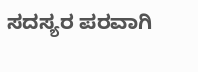ಸದಸ್ಯರ ಪರವಾಗಿ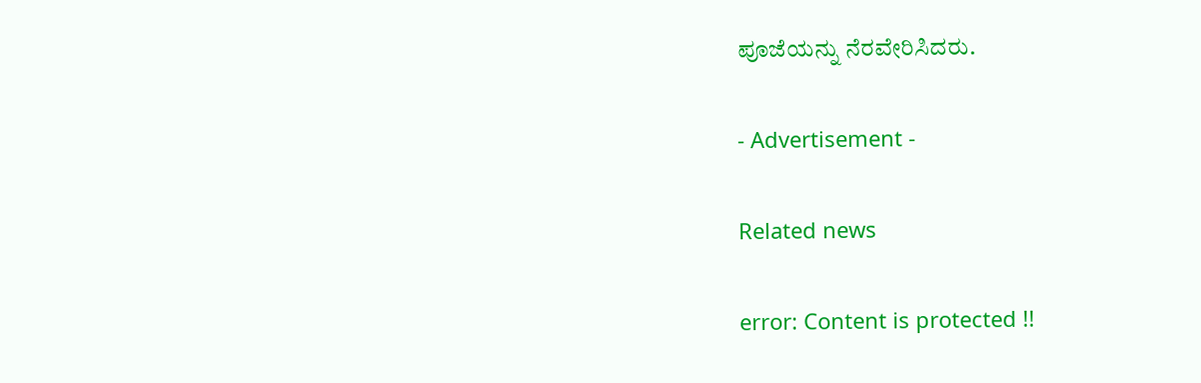ಪೂಜೆಯನ್ನು ನೆರವೇರಿಸಿದರು.

- Advertisement -

Related news

error: Content is protected !!